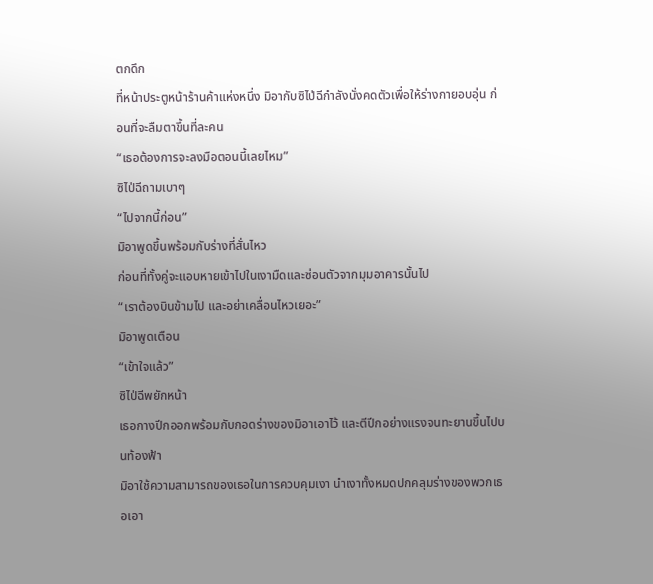ตกดึก
ที่หน้าประตูหน้าร้านค้าแห่งหนึ่ง มิอากับซิไป่ฉีกำลังนั่งคดตัวเพื่อให้ร่างกายอบอุ่น ก่อนที่จะลืมตาขึ้นที่ละคน
“เธอต้องการจะลงมือตอนนี้เลยไหม”
ซิไป่ฉีถามเบาๆ
“ไปจากนี้ก่อน”
มิอาพูดขึ้นพร้อมกับร่างที่สั่นไหว
ก่อนที่ทั้งคู่จะแอบหายเข้าไปในเงามืดและซ่อนตัวจากมุมอาคารนั้นไป
“เราต้องบินข้ามไป และอย่าเคลื่อนไหวเยอะ”
มิอาพูดเตือน
“เข้าใจแล้ว”
ซิไป่ฉีพยักหน้า
เธอกางปีกออกพร้อมกับกอดร่างของมิอาเอาไว้ และตีปีกอย่างแรงจนทะยานขึ้นไปบนท้องฟ้า
มิอาใช้ความสามารถของเธอในการควบคุมเงา นำเงาทั้งหมดปกคลุมร่างของพวกเธอเอา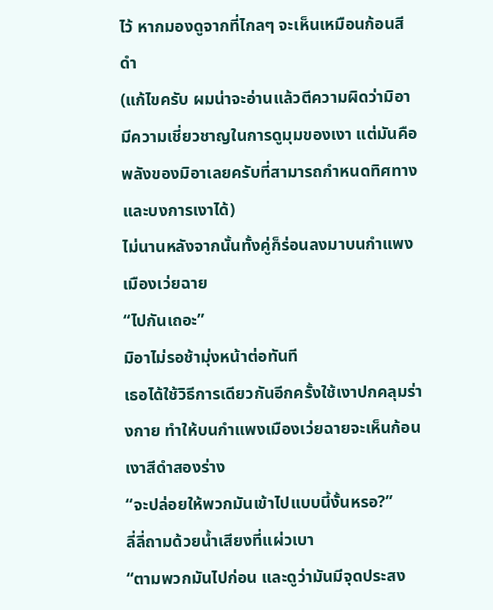ไว้ หากมองดูจากที่ไกลๆ จะเห็นเหมือนก้อนสีดำ
(แก้ไขครับ ผมน่าจะอ่านแล้วตีความผิดว่ามิอามีความเชี่ยวชาญในการดูมุมของเงา แต่มันคือพลังของมิอาเลยครับที่สามารถกำหนดทิศทางและบงการเงาได้)
ไม่นานหลังจากนั้นทั้งคู่ก็ร่อนลงมาบนกำแพงเมืองเว่ยฉาย
“ไปกันเถอะ”
มิอาไม่รอช้ามุ่งหน้าต่อทันที
เธอได้ใช้วิธีการเดียวกันอีกครั้งใช้เงาปกคลุมร่างกาย ทำให้บนกำแพงเมืองเว่ยฉายจะเห็นก้อนเงาสีดำสองร่าง
“จะปล่อยให้พวกมันเข้าไปแบบนี้งั้นหรอ?”
ลี่ลี่ถามด้วยน้ำเสียงที่แผ่วเบา
“ตามพวกมันไปก่อน และดูว่ามันมีจุดประสง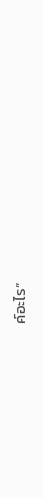ค์อะไร”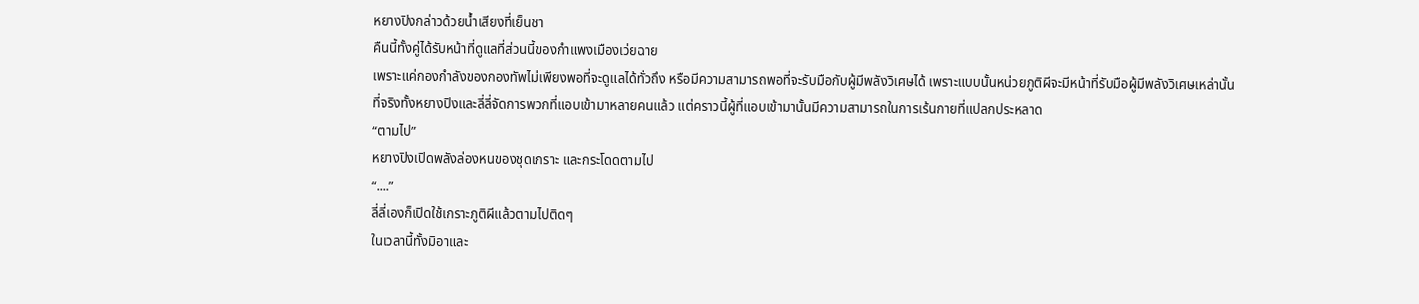หยางปิงกล่าวด้วยน้ำเสียงที่เย็นชา
คืนนี้ทั้งคู่ได้รับหน้าที่ดูแลที่ส่วนนี้ของกำแพงเมืองเว่ยฉาย
เพราะแค่กองกำลังของกองทัพไม่เพียงพอที่จะดูแลได้ทั่วถึง หรือมีความสามารถพอที่จะรับมือกับผู้มีพลังวิเศษได้ เพราะแบบนั้นหน่วยภูติผีจะมีหน้าที่รับมือผู้มีพลังวิเศษเหล่านั้น
ที่จริงทั้งหยางปิงและลี่ลี่จัดการพวกที่แอบเข้ามาหลายคนแล้ว แต่คราวนี้ผู้ที่แอบเข้ามานั้นมีความสามารถในการเร้นกายที่แปลกประหลาด
“ตามไป”
หยางปิงเปิดพลังล่องหนของชุดเกราะ และกระโดดตามไป
“....”
ลี่ลี่เองก็เปิดใช้เกราะภูติผีแล้วตามไปติดๆ
ในเวลานี้ทั้งมิอาและ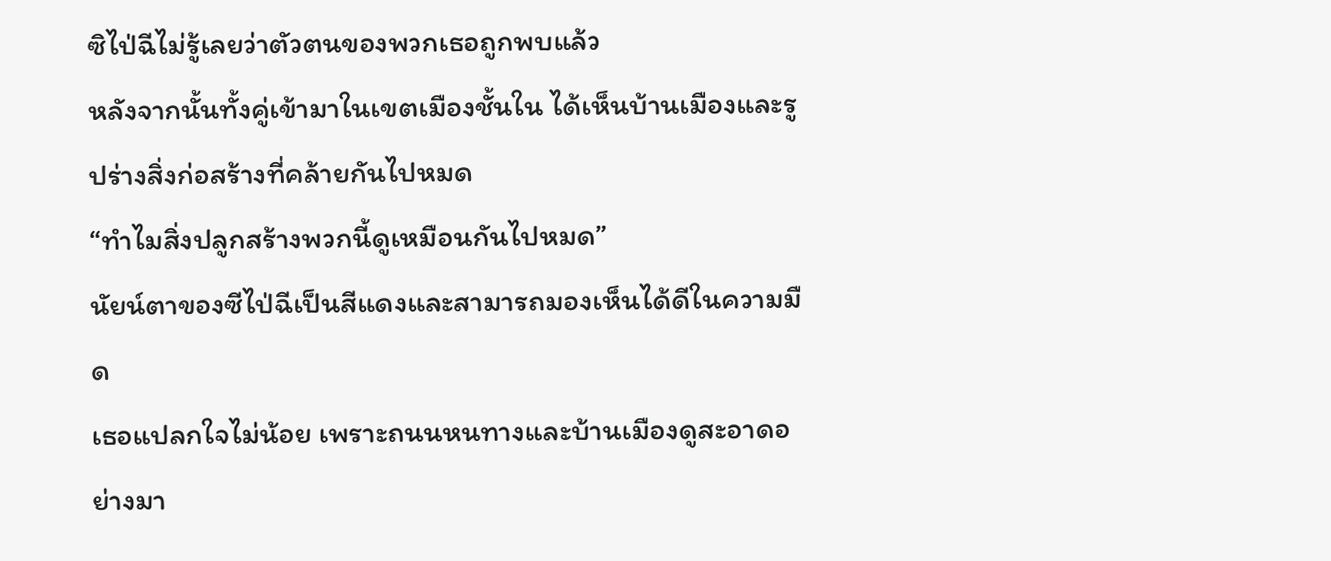ซิไป่ฉีไม่รู้เลยว่าตัวตนของพวกเธอถูกพบแล้ว
หลังจากนั้นทั้งคู่เข้ามาในเขตเมืองชั้นใน ได้เห็นบ้านเมืองและรูปร่างสิ่งก่อสร้างที่คล้ายกันไปหมด
“ทำไมสิ่งปลูกสร้างพวกนี้ดูเหมือนกันไปหมด”
นัยน์ตาของซีไป่ฉีเป็นสีแดงและสามารถมองเห็นได้ดีในความมืด
เธอแปลกใจไม่น้อย เพราะถนนหนทางและบ้านเมืองดูสะอาดอย่างมา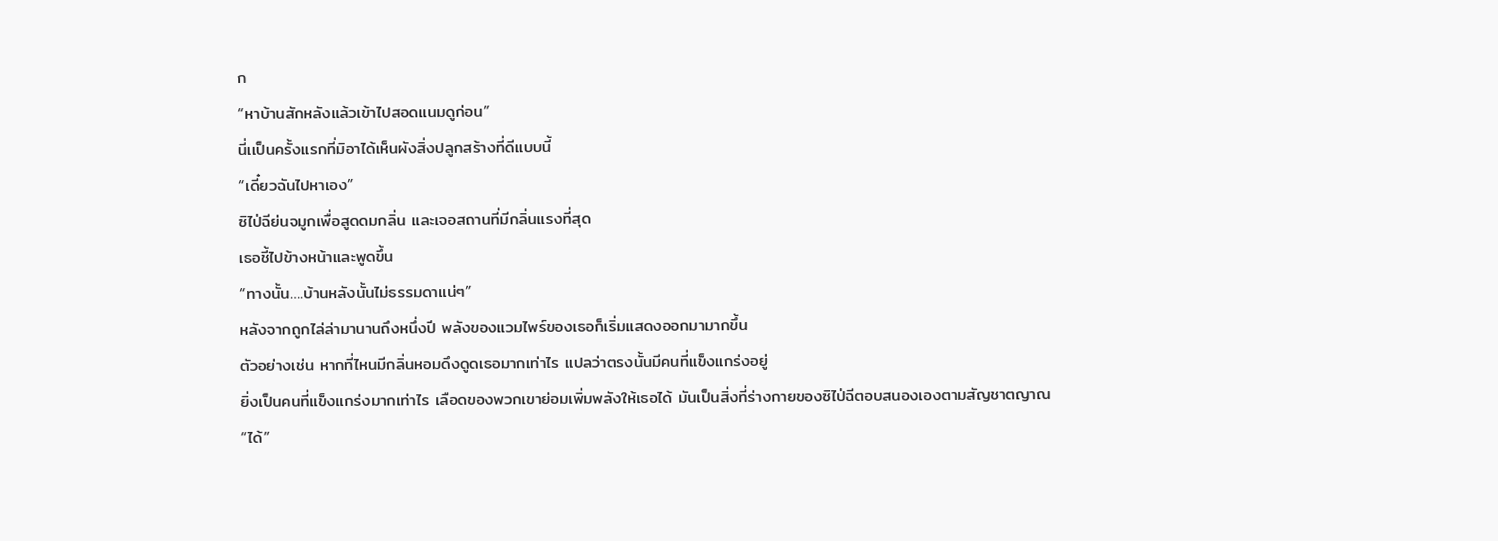ก
“หาบ้านสักหลังแล้วเข้าไปสอดแนมดูก่อน”
นี่เเป็นครั้งแรกที่มิอาได้เห็นผังสิ่งปลูกสร้างที่ดีแบบนี้
“เดี๋ยวฉันไปหาเอง”
ซิไป่ฉีย่นจมูกเพื่อสูดดมกลิ่น และเจอสถานที่มีกลิ่นแรงที่สุด
เธอชี้ไปข้างหน้าและพูดขึ้น
“ทางนั้น….บ้านหลังนั้นไม่ธรรมดาแน่ๆ”
หลังจากถูกไล่ล่ามานานถึงหนึ่งปี พลังของแวมไพร์ของเธอก็เริ่มแสดงออกมามากขึ้น
ตัวอย่างเช่น หากที่ไหนมีกลิ่นหอมดึงดูดเธอมากเท่าไร แปลว่าตรงนั้นมีคนที่แข็งแกร่งอยู่
ยิ่งเป็นคนที่แข็งแกร่งมากเท่าไร เลือดของพวกเขาย่อมเพิ่มพลังให้เธอได้ มันเป็นสิ่งที่ร่างกายของซิไป่ฉีตอบสนองเองตามสัญชาตญาณ
“ได้”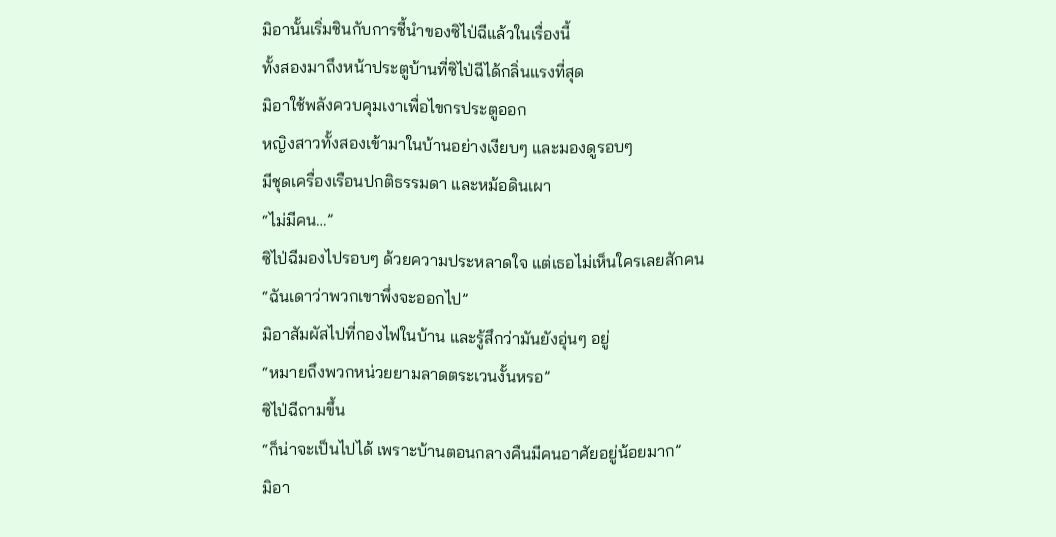มิอานั้นเริ่มชินกับการชี้นำของซิไป่ฉีแล้วในเรื่องนี้
ทั้งสองมาถึงหน้าประตูบ้านที่ซิไป่ฉีได้กลิ่นแรงที่สุด
มิอาใช้พลังควบคุมเงาเพื่อไขกรประตูออก
หญิงสาวทั้งสองเข้ามาในบ้านอย่างเงียบๆ และมองดูรอบๆ
มีชุดเครื่องเรือนปกติธรรมดา และหม้อดินเผา
“ไม่มีคน…”
ซิไป่ฉีมองไปรอบๆ ด้วยความประหลาดใจ แต่เธอไม่เห็นใครเลยสักคน
“ฉันเดาว่าพวกเขาพึ่งจะออกไป”
มิอาสัมผัสไปที่กองไฟในบ้าน และรู้สึกว่ามันยังอุ่นๆ อยู่
“หมายถึงพวกหน่วยยามลาดตระเวนงั้นหรอ”
ซิไป่ฉีถามขึ้น
“ก็น่าจะเป็นไปได้ เพราะบ้านตอนกลางคืนมีคนอาศัยอยู่น้อยมาก”
มิอา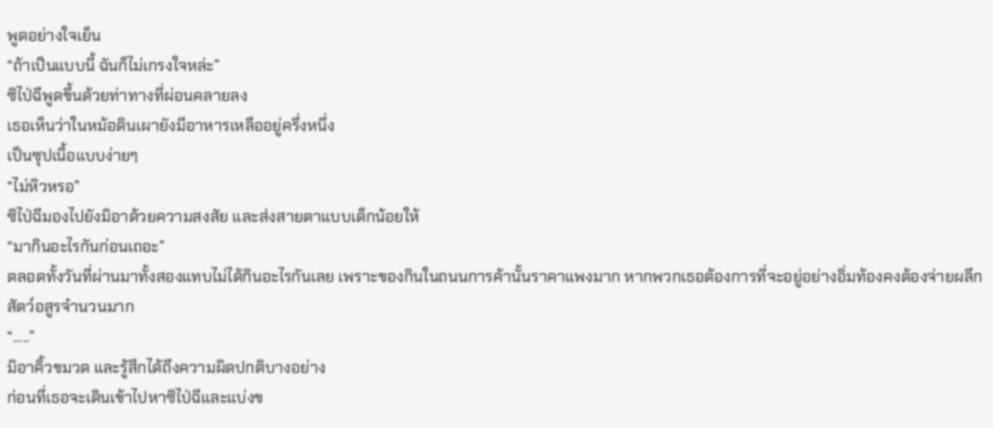พูดอย่างใจเย็น
“ถ้าเป็นแบบนี้ ฉันก็ไม่เกรงใจหล่ะ”
ซิไป่ฉีพูดขึ้นด้วยท่าทางที่ผ่อนคลายลง
เธอเห็นว่าในหม้อดินเผายังมีอาหารเหลืออยู่ครึ่งหนึ่ง
เป็นซุปเนื้อแบบง่ายๆ
“ไม่หิวหรอ”
ซิไป่ฉีมองไปยังมิอาด้วยความสงสัย และส่งสายตาแบบเด็กน้อยให้
“มากินอะไรกันก่อนเถอะ”
ตลอดทั้งวันที่ผ่านมาทั้งสองแทบไม่ได้กินอะไรกันเลย เพราะของกินในถนนการค้านั้นราคาแพงมาก หากพวกเธอต้องการที่จะอยู่อย่างอิ่มท้องคงต้องจ่ายผลึกสัตว์อสูรจำนวนมาก
“.....”
มิอาคิ้วขมวด และรู้สึกได้ถึงความผิดปกติบางอย่าง
ก่อนที่เธอจะเดินเข้าไปหาซิไป่ฉีและแบ่งข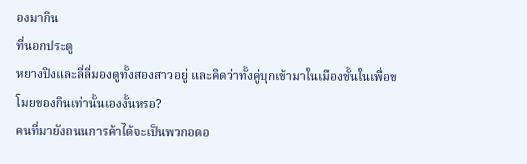องมากิน
ที่นอกประตู
หยางปิงและลี่ลี่มองดูทั้งสองสาวอยู่ และคิดว่าทั้งคู่บุกเข้ามาในเมืองชั้นในเพื่อขโมยของกินเท่านั้นเองงั้นหรอ?
คนที่มายังถนนการค้าได้จะเป็นพวกอดอ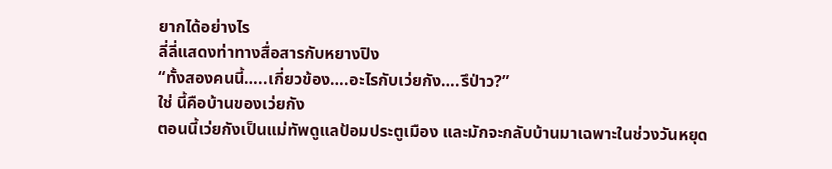ยากได้อย่างไร
ลี่ลี่แสดงท่าทางสื่อสารกับหยางปิง
“ทั้งสองคนนี้…..เกี่ยวข้อง….อะไรกับเว่ยกัง….รึป่าว?”
ใช่ นี้คือบ้านของเว่ยกัง
ตอนนี้เว่ยกังเป็นแม่ทัพดูแลป้อมประตูเมือง และมักจะกลับบ้านมาเฉพาะในช่วงวันหยุด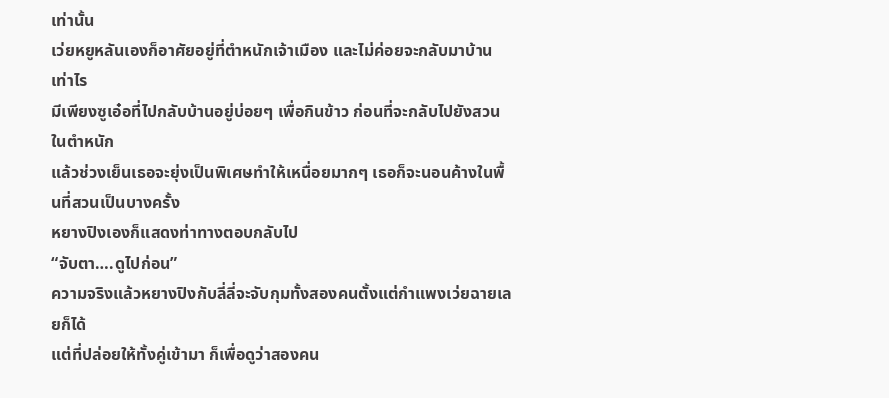เท่านั้น
เว่ยหยูหลันเองก็อาศัยอยู่ที่ตำหนักเจ้าเมือง และไม่ค่อยจะกลับมาบ้านเท่าไร
มีเพียงซูเอ๋อที่ไปกลับบ้านอยู่บ่อยๆ เพื่อกินข้าว ก่อนที่จะกลับไปยังสวนในตำหนัก
แล้วช่วงเย็นเธอจะยุ่งเป็นพิเศษทำให้เหนื่อยมากๆ เธอก็จะนอนค้างในพื้นที่สวนเป็นบางครั้ง
หยางปิงเองก็แสดงท่าทางตอบกลับไป
“จับตา….ดูไปก่อน”
ความจริงแล้วหยางปิงกับลี่ลี่จะจับกุมทั้งสองคนตั้งแต่กำแพงเว่ยฉายเลยก็ได้
แต่ที่ปล่อยให้ทั้งคู่เข้ามา ก็เพื่อดูว่าสองคน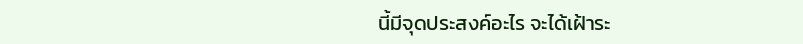นี้มีจุดประสงค์อะไร จะได้เฝ้าระ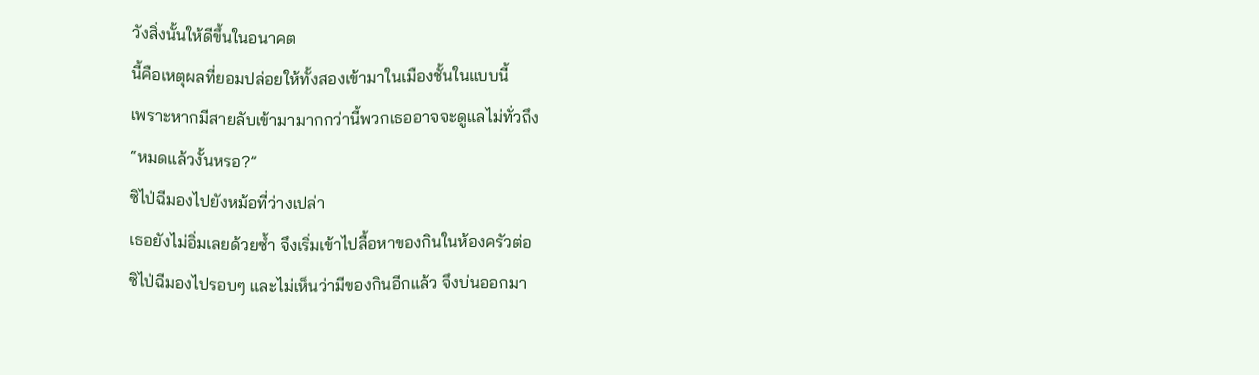วังสิ่งนั้นให้ดีขึ้นในอนาคต
นี้คือเหตุผลที่ยอมปล่อยให้ทั้งสองเข้ามาในเมืองชั้นในแบบนี้
เพราะหากมีสายลับเข้ามามากกว่านี้พวกเธออาจจะดูแลไม่ทั่วถึง
“หมดแล้วงั้นหรอ?”
ซิไป่ฉีมองไปยังหม้อที่ว่างเปล่า
เธอยังไม่อิ่มเลยด้วยซ้ำ จึงเริ่มเข้าไปลื้อหาของกินในห้องครัวต่อ
ซิไป่ฉีมองไปรอบๆ และไม่เห็นว่ามีของกินอีกแล้ว จึงบ่นออกมา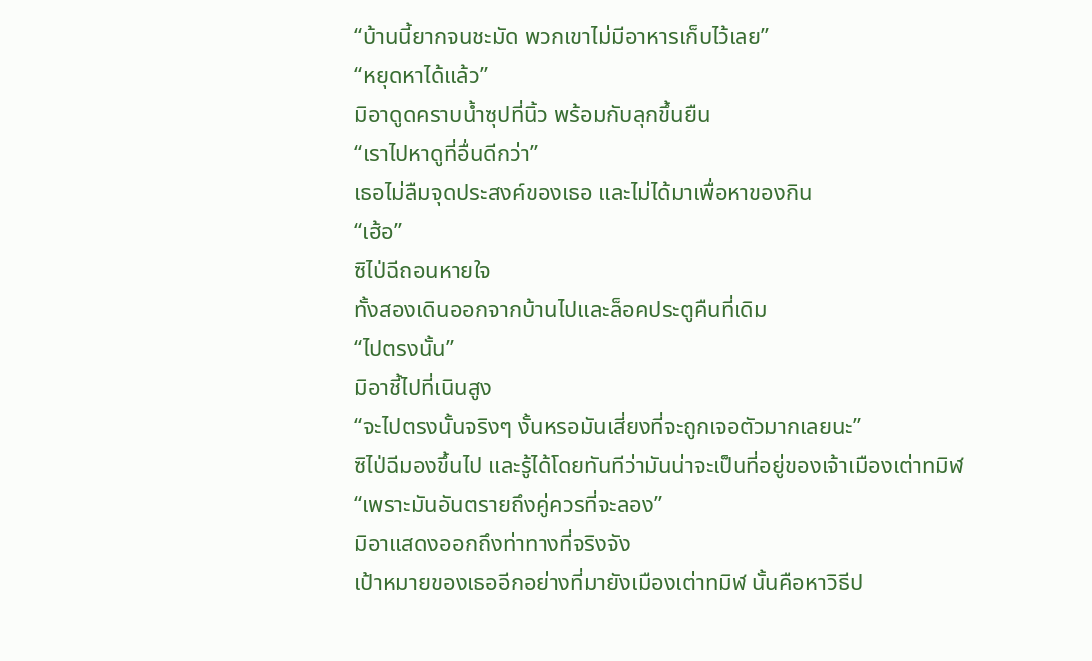“บ้านนี้ยากจนชะมัด พวกเขาไม่มีอาหารเก็บไว้เลย”
“หยุดหาได้แล้ว”
มิอาดูดคราบน้ำซุปที่นิ้ว พร้อมกับลุกขึ้นยืน
“เราไปหาดูที่อื่นดีกว่า”
เธอไม่ลืมจุดประสงค์ของเธอ และไม่ได้มาเพื่อหาของกิน
“เฮ้อ”
ซิไป่ฉีถอนหายใจ
ทั้งสองเดินออกจากบ้านไปและล็อคประตูคืนที่เดิม
“ไปตรงนั้น”
มิอาชี้ไปที่เนินสูง
“จะไปตรงนั้นจริงๆ งั้นหรอมันเสี่ยงที่จะถูกเจอตัวมากเลยนะ”
ซิไป่ฉีมองขึ้นไป และรู้ได้โดยทันทีว่ามันน่าจะเป็นที่อยู่ของเจ้าเมืองเต่าทมิฬ
“เพราะมันอันตรายถึงคู่ควรที่จะลอง”
มิอาแสดงออกถึงท่าทางที่จริงจัง
เป้าหมายของเธออีกอย่างที่มายังเมืองเต่าทมิฬ นั้นคือหาวิธีป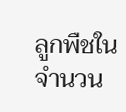ลูกพืชในจำนวน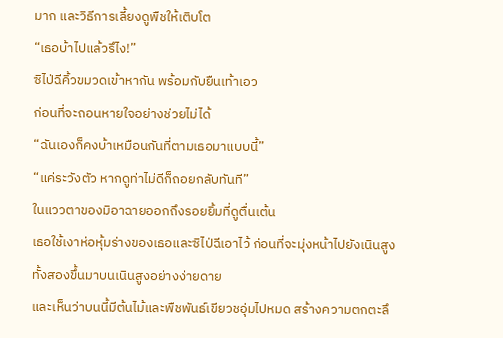มาก และวิธีการเลี้ยงดูพืชให้เติบโต
“เธอบ้าไปแล้วรึไง!”
ซิไป่ฉีคิ้วขมวดเข้าหากัน พร้อมกับยืนเท้าเอว
ก่อนที่จะถอนหายใจอย่างช่วยไม่ได้
“ฉันเองก็คงบ้าเหมือนกันที่ตามเธอมาแบบนี้”
“แค่ระวังตัว หากดูท่าไม่ดีก็ถอยกลับทันที”
ในแววตาของมิอาฉายออกถึงรอยยิ้มที่ดูตื่นเต้น
เธอใช้เงาห่อหุ้มร่างของเธอและซิไป่ฉีเอาไว้ ก่อนที่จะมุ่งหน้าไปยังเนินสูง
ทั้งสองขึ้นมาบนเนินสูงอย่างง่ายดาย
และเห็นว่าบนนี้มีต้นไม้และพืชพันธ์เขียวชอุ่มไปหมด สร้างความตกตะลึ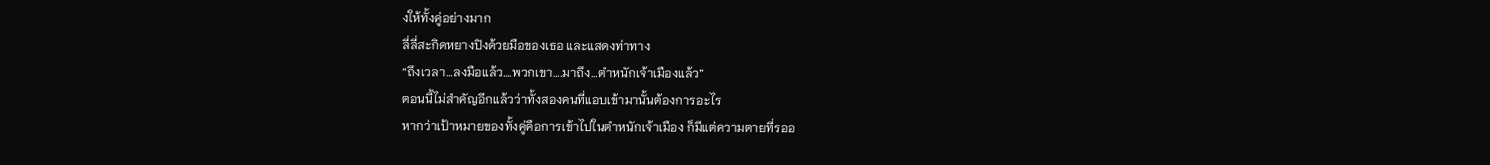งให้ทั้งคู่อย่างมาก
ลี่ลี่สะกิดหยางปิงด้วยมือของเธอ และแสดงท่าทาง
“ถึงเวลา…ลงมือแล้ว….พวกเขา….มาถึง…ตำหนักเจ้าเมืองแล้ว”
ตอนนี้ไม่สำคัญอีกแล้วว่าทั้งสองคนที่แอบเข้ามานั้นต้องการอะไร
หากว่าเป้าหมายของทั้งคู่คือการเข้าไปในตำหนักเจ้าเมือง ก็มีแต่ความตายที่รออ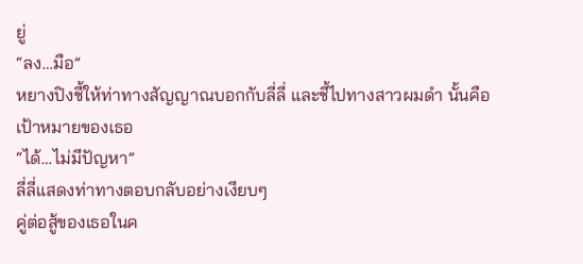ยู่
“ลง…มือ”
หยางปิงชี้ให้ท่าทางสัญญาณบอกกับลี่ลี่ และชี้ไปทางสาวผมดำ นั้นคือเป้าหมายของเธอ
“ได้…ไม่มีปัญหา”
ลี่ลี่แสดงท่าทางตอบกลับอย่างเงียบๆ
คู่ต่อสู้ของเธอในค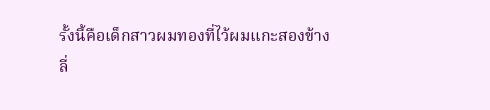รั้งนี้คือเด็กสาวผมทองที่ไว้ผมแกะสองข้าง
ลี่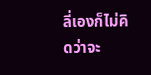ลี่เองก็ไม่คิดว่าจะ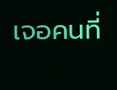เจอคนที่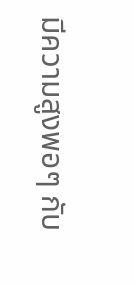มีความสูงพอๆ กับ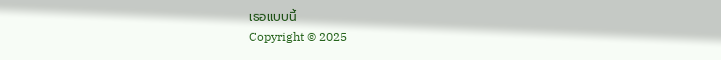เธอแบบนี้
Copyright © 2025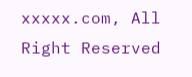xxxxx.com, All Right Reserved